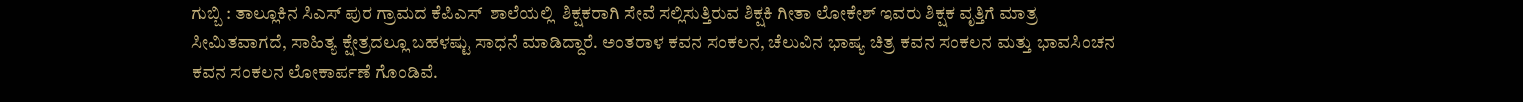ಗುಬ್ಬಿ : ತಾಲ್ಲೂಕಿನ ಸಿಎಸ್ ಪುರ ಗ್ರಾಮದ ಕೆಪಿಎಸ್  ಶಾಲೆಯಲ್ಲಿ  ಶಿಕ್ಷಕರಾಗಿ ಸೇವೆ ಸಲ್ಲಿಸುತ್ತಿರುವ ಶಿಕ್ಷಕಿ ಗೀತಾ ಲೋಕೇಶ್ ಇವರು ಶಿಕ್ಷಕ ವೃತ್ತಿಗೆ ಮಾತ್ರ ಸೀಮಿತವಾಗದೆ, ಸಾಹಿತ್ಯ ಕ್ಷೇತ್ರದಲ್ಲೂ ಬಹಳಷ್ಟು ಸಾಧನೆ ಮಾಡಿದ್ದಾರೆ. ಅಂತರಾಳ ಕವನ ಸಂಕಲನ, ಚೆಲುವಿನ ಭಾಷ್ಯ ಚಿತ್ರ ಕವನ ಸಂಕಲನ ಮತ್ತು ಭಾವಸಿಂಚನ ಕವನ ಸಂಕಲನ ಲೋಕಾರ್ಪಣೆ ಗೊಂಡಿವೆ.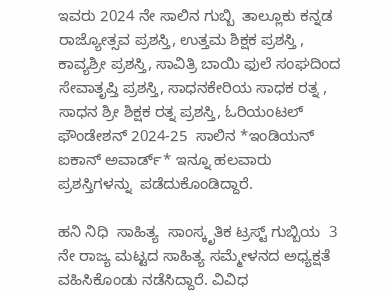ಇವರು 2024 ನೇ ಸಾಲಿನ ಗುಬ್ಬಿ  ತಾಲ್ಲೂಕು ಕನ್ನಡ ರಾಜ್ಯೋತ್ಸವ ಪ್ರಶಸ್ತಿ, ಉತ್ತಮ ಶಿಕ್ಷಕ ಪ್ರಶಸ್ತಿ , ಕಾವ್ಯಶ್ರೀ ಪ್ರಶಸ್ತಿ, ಸಾವಿತ್ರಿ ಬಾಯಿ ಫುಲೆ ಸಂಘದಿಂದ ಸೇವಾತೃಪ್ತಿ ಪ್ರಶಸ್ತಿ, ಸಾಧನಕೇರಿಯ ಸಾಧಕ ರತ್ನ , ಸಾಧನ ಶ್ರೀ ಶಿಕ್ಷಕ ರತ್ನ ಪ್ರಶಸ್ತಿ, ಓರಿಯಂಟಲ್ ಫೌಂಡೇಶನ್ 2024-25  ಸಾಲಿನ *ಇಂಡಿಯನ್ ಐಕಾನ್ ಅವಾರ್ಡ್* ಇನ್ನೂ ಹಲವಾರು ಪ್ರಶಸ್ತಿಗಳನ್ನು  ಪಡೆದುಕೊಂಡಿದ್ದಾರೆ.

ಹನಿ ನಿಧಿ  ಸಾಹಿತ್ಯ  ಸಾಂಸ್ಕೃತಿಕ ಟ್ರಸ್ಟ್ ಗುಬ್ಬಿಯ  3 ನೇ ರಾಜ್ಯ ಮಟ್ಟದ ಸಾಹಿತ್ಯ ಸಮ್ಮೇಳನದ ಅಧ್ಯಕ್ಷತೆ ವಹಿಸಿಕೊಂಡು ನಡೆಸಿದ್ದಾರೆ. ವಿವಿಧ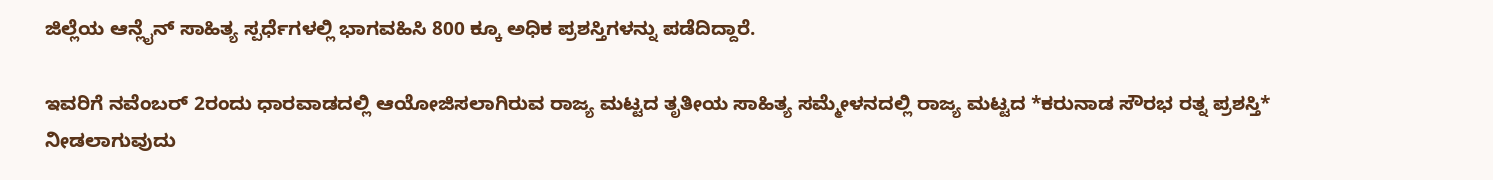ಜಿಲ್ಲೆಯ ಆನ್ಲೈನ್ ಸಾಹಿತ್ಯ ಸ್ಪರ್ಧೆಗಳಲ್ಲಿ ಭಾಗವಹಿಸಿ 800 ಕ್ಕೂ ಅಧಿಕ ಪ್ರಶಸ್ತಿಗಳನ್ನು ಪಡೆದಿದ್ದಾರೆ.

ಇವರಿಗೆ ನವೆಂಬರ್ 2ರಂದು ಧಾರವಾಡದಲ್ಲಿ ಆಯೋಜಿಸಲಾಗಿರುವ ರಾಜ್ಯ ಮಟ್ಟದ ತೃತೀಯ ಸಾಹಿತ್ಯ ಸಮ್ಮೇಳನದಲ್ಲಿ ರಾಜ್ಯ ಮಟ್ಟದ *ಕರುನಾಡ ಸೌರಭ ರತ್ನ ಪ್ರಶಸ್ತಿ* ನೀಡಲಾಗುವುದು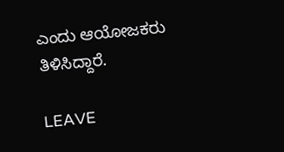ಎಂದು ಆಯೋಜಕರು ತಿಳಿಸಿದ್ದಾರೆ.

LEAVE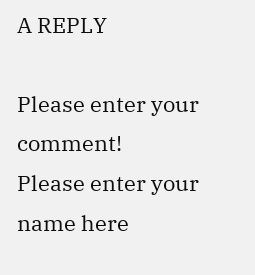A REPLY

Please enter your comment!
Please enter your name here